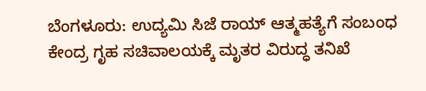ಬೆಂಗಳೂರು: ಉದ್ಯಮಿ ಸಿಜೆ ರಾಯ್ ಆತ್ಮಹತ್ಯೆಗೆ ಸಂಬಂಧ ಕೇಂದ್ರ ಗೃಹ ಸಚಿವಾಲಯಕ್ಕೆ ಮೃತರ ವಿರುದ್ಧ ತನಿಖೆ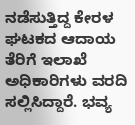ನಡೆಸುತ್ತಿದ್ದ ಕೇರಳ ಘಟಕದ ಆದಾಯ ತೆರಿಗೆ ಇಲಾಖೆ ಅಧಿಕಾರಿಗಳು ವರದಿ ಸಲ್ಲಿಸಿದ್ದಾರೆ. ಭವ್ಯ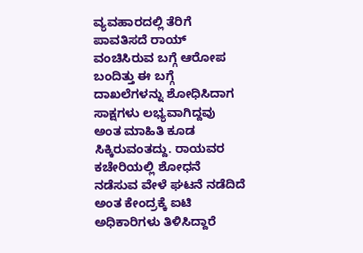ವ್ಯವಹಾರದಲ್ಲಿ ತೆರಿಗೆ ಪಾವತಿಸದೆ ರಾಯ್ ವಂಚಿಸಿರುವ ಬಗ್ಗೆ ಆರೋಪ ಬಂದಿತ್ತು ಈ ಬಗ್ಗೆ ದಾಖಲೆಗಳನ್ನು ಶೋಧಿಸಿದಾಗ ಸಾಕ್ಷಗಳು ಲಭ್ಯವಾಗಿದ್ದವು ಅಂತ ಮಾಹಿತಿ ಕೂಡ ಸಿಕ್ಕಿರುವಂತದ್ದು. ರಾಯವರ ಕಚೇರಿಯಲ್ಲಿ ಶೋಧನೆ ನಡೆಸುವ ವೇಳೆ ಘಟನೆ ನಡೆದಿದೆ ಅಂತ ಕೇಂದ್ರಕ್ಕೆ ಐಟಿ ಅಧಿಕಾರಿಗಳು ತಿಳಿಸಿದ್ದಾರೆ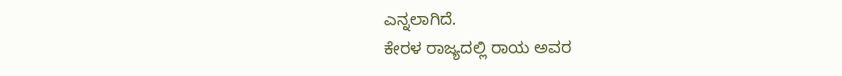ಎನ್ನಲಾಗಿದೆ.
ಕೇರಳ ರಾಜ್ಯದಲ್ಲಿ ರಾಯ ಅವರ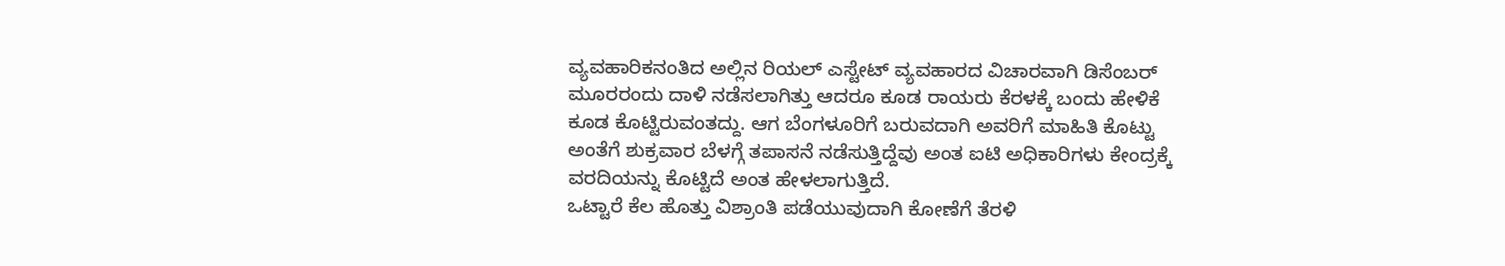ವ್ಯವಹಾರಿಕನಂತಿದ ಅಲ್ಲಿನ ರಿಯಲ್ ಎಸ್ಟೇಟ್ ವ್ಯವಹಾರದ ವಿಚಾರವಾಗಿ ಡಿಸೆಂಬರ್ ಮೂರರಂದು ದಾಳಿ ನಡೆಸಲಾಗಿತ್ತು ಆದರೂ ಕೂಡ ರಾಯರು ಕೆರಳಕ್ಕೆ ಬಂದು ಹೇಳಿಕೆ ಕೂಡ ಕೊಟ್ಟಿರುವಂತದ್ದು. ಆಗ ಬೆಂಗಳೂರಿಗೆ ಬರುವದಾಗಿ ಅವರಿಗೆ ಮಾಹಿತಿ ಕೊಟ್ಟು ಅಂತೆಗೆ ಶುಕ್ರವಾರ ಬೆಳಗ್ಗೆ ತಪಾಸನೆ ನಡೆಸುತ್ತಿದ್ದೆವು ಅಂತ ಐಟಿ ಅಧಿಕಾರಿಗಳು ಕೇಂದ್ರಕ್ಕೆ ವರದಿಯನ್ನು ಕೊಟ್ಟಿದೆ ಅಂತ ಹೇಳಲಾಗುತ್ತಿದೆ.
ಒಟ್ಟಾರೆ ಕೆಲ ಹೊತ್ತು ವಿಶ್ರಾಂತಿ ಪಡೆಯುವುದಾಗಿ ಕೋಣೆಗೆ ತೆರಳಿ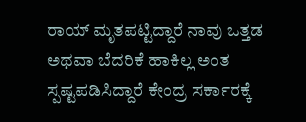ರಾಯ್ ಮೃತಪಟ್ಟಿದ್ದಾರೆ ನಾವು ಒತ್ತಡ ಅಥವಾ ಬೆದರಿಕೆ ಹಾಕಿಲ್ಲ ಅಂತ ಸ್ಪಷ್ಟಪಡಿಸಿದ್ದಾರೆ ಕೇಂದ್ರ ಸರ್ಕಾರಕ್ಕೆ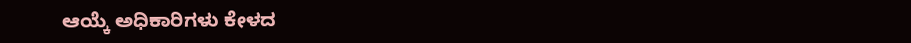ಆಯ್ಕೆ ಅಧಿಕಾರಿಗಳು ಕೇಳದ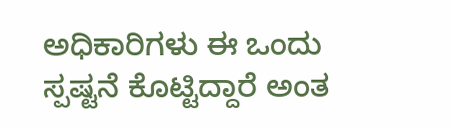ಅಧಿಕಾರಿಗಳು ಈ ಒಂದು ಸ್ಪಷ್ಟನೆ ಕೊಟ್ಟಿದ್ದಾರೆ ಅಂತ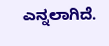ಎನ್ನಲಾಗಿದೆ.